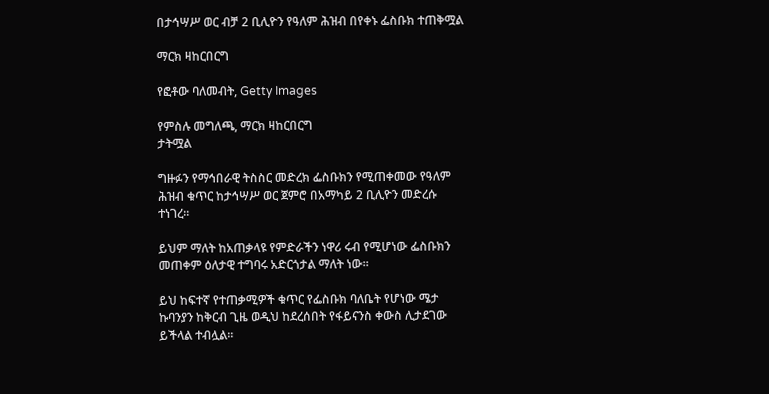በታኅሣሥ ወር ብቻ 2 ቢሊዮን የዓለም ሕዝብ በየቀኑ ፌስቡክ ተጠቅሟል

ማርክ ዛከርበርግ

የፎቶው ባለመብት, Getty Images

የምስሉ መግለጫ, ማርክ ዛከርበርግ
ታትሟል

ግዙፉን የማኅበራዊ ትስስር መድረክ ፌስቡክን የሚጠቀመው የዓለም ሕዝብ ቁጥር ከታኅሣሥ ወር ጀምሮ በአማካይ 2 ቢሊዮን መድረሱ ተነገረ።

ይህም ማለት ከአጠቃላዩ የምድራችን ነዋሪ ሩብ የሚሆነው ፌስቡክን መጠቀም ዕለታዊ ተግባሩ አድርጎታል ማለት ነው።

ይህ ከፍተኛ የተጠቃሚዎች ቁጥር የፌስቡክ ባለቤት የሆነው ሜታ ኩባንያን ከቅርብ ጊዜ ወዲህ ከደረሰበት የፋይናንስ ቀውስ ሊታደገው ይችላል ተብሏል።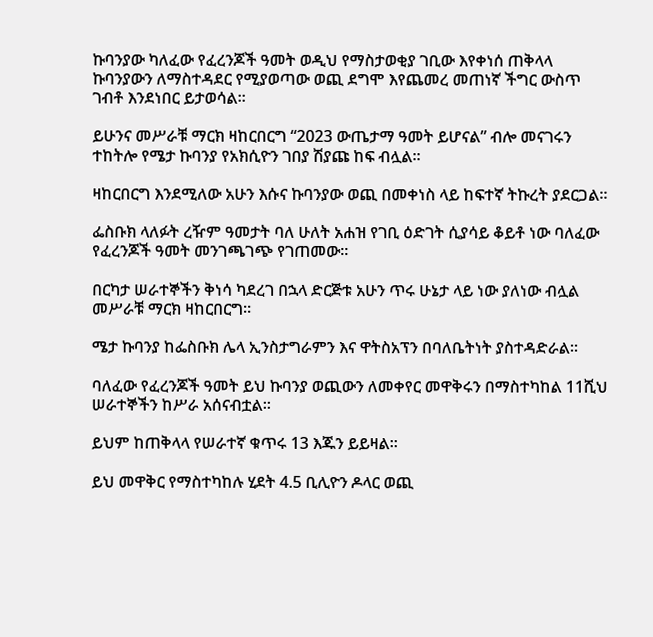ኩባንያው ካለፈው የፈረንጆች ዓመት ወዲህ የማስታወቂያ ገቢው እየቀነሰ ጠቅላላ ኩባንያውን ለማስተዳደር የሚያወጣው ወጪ ደግሞ እየጨመረ መጠነኛ ችግር ውስጥ ገብቶ እንደነበር ይታወሳል።

ይሁንና መሥራቹ ማርክ ዛከርበርግ “2023 ውጤታማ ዓመት ይሆናል” ብሎ መናገሩን ተከትሎ የሜታ ኩባንያ የአክሲዮን ገበያ ሽያጩ ከፍ ብሏል።

ዛከርበርግ እንደሚለው አሁን እሱና ኩባንያው ወጪ በመቀነስ ላይ ከፍተኛ ትኩረት ያደርጋል።

ፌስቡክ ላለፉት ረዥም ዓመታት ባለ ሁለት አሐዝ የገቢ ዕድገት ሲያሳይ ቆይቶ ነው ባለፈው የፈረንጆች ዓመት መንገጫገጭ የገጠመው።

በርካታ ሠራተኞችን ቅነሳ ካደረገ በኋላ ድርጅቱ አሁን ጥሩ ሁኔታ ላይ ነው ያለነው ብሏል መሥራቹ ማርክ ዛከርበርግ።

ሜታ ኩባንያ ከፌስቡክ ሌላ ኢንስታግራምን እና ዋትስአፕን በባለቤትነት ያስተዳድራል።

ባለፈው የፈረንጆች ዓመት ይህ ኩባንያ ወጪውን ለመቀየር መዋቅሩን በማስተካከል 11ሺህ ሠራተኞችን ከሥራ አሰናብቷል።

ይህም ከጠቅላላ የሠራተኛ ቁጥሩ 13 እጁን ይይዛል።

ይህ መዋቅር የማስተካከሉ ሂደት 4.5 ቢሊዮን ዶላር ወጪ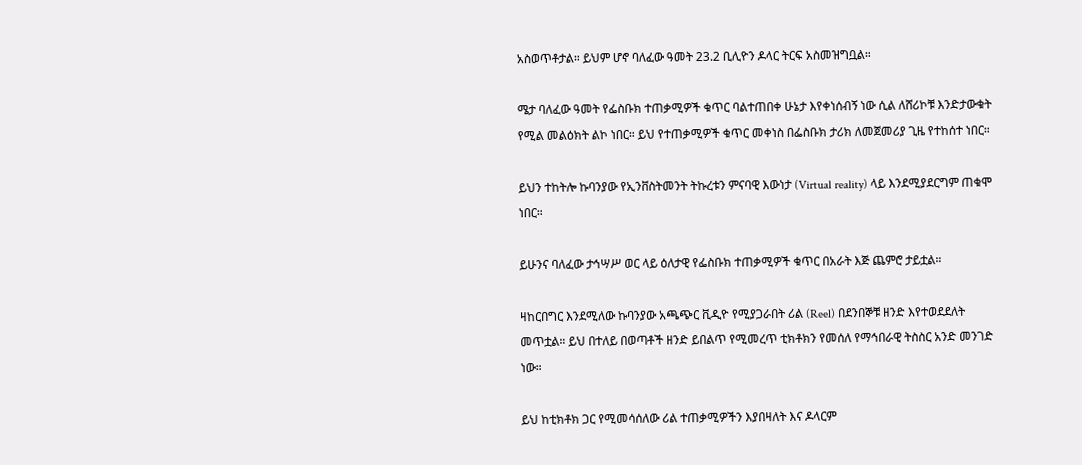አስወጥቶታል። ይህም ሆኖ ባለፈው ዓመት 23.2 ቢሊዮን ዶላር ትርፍ አስመዝግቧል።

ሜታ ባለፈው ዓመት የፌስቡክ ተጠቃሚዎች ቁጥር ባልተጠበቀ ሁኔታ እየቀነሰብኝ ነው ሲል ለሸሪኮቹ እንድታውቁት የሚል መልዕክት ልኮ ነበር። ይህ የተጠቃሚዎች ቁጥር መቀነስ በፌስቡክ ታሪክ ለመጀመሪያ ጊዜ የተከሰተ ነበር።

ይህን ተከትሎ ኩባንያው የኢንቨስትመንት ትኩረቱን ምናባዊ እውነታ (Virtual reality) ላይ እንደሚያደርግም ጠቁሞ ነበር።

ይሁንና ባለፈው ታኅሣሥ ወር ላይ ዕለታዊ የፌስቡክ ተጠቃሚዎች ቁጥር በአራት እጅ ጨምሮ ታይቷል።

ዛከርበግር እንደሚለው ኩባንያው አጫጭር ቪዲዮ የሚያጋራበት ሪል (Reel) በደንበኞቹ ዘንድ እየተወደደለት መጥቷል። ይህ በተለይ በወጣቶች ዘንድ ይበልጥ የሚመረጥ ቲክቶክን የመሰለ የማኅበራዊ ትስስር አንድ መንገድ ነው።

ይህ ከቲክቶክ ጋር የሚመሳሰለው ሪል ተጠቃሚዎችን እያበዛለት እና ዶላርም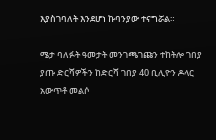እያስገባለት እንደሆነ ኩባንያው ተናግሯል።

ሜታ ባለፉት ዓመታት መንገጫገጩን ተከትሎ ገበያ ያጡ ድርሻዎችን ከድርሻ ገበያ 40 ቢሊዮን ዶላር አውጥቶ መልሶ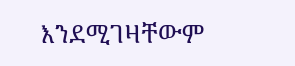እንደሚገዛቸውም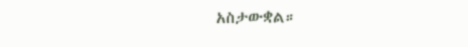አስታውቋል።